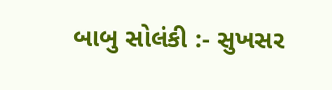બાબુ સોલંકી :- સુખસર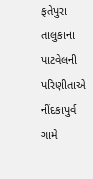ફતેપુરા તાલુકાના પાટવેલની પરિણીતાએ નીંદકાપુર્વ ગામે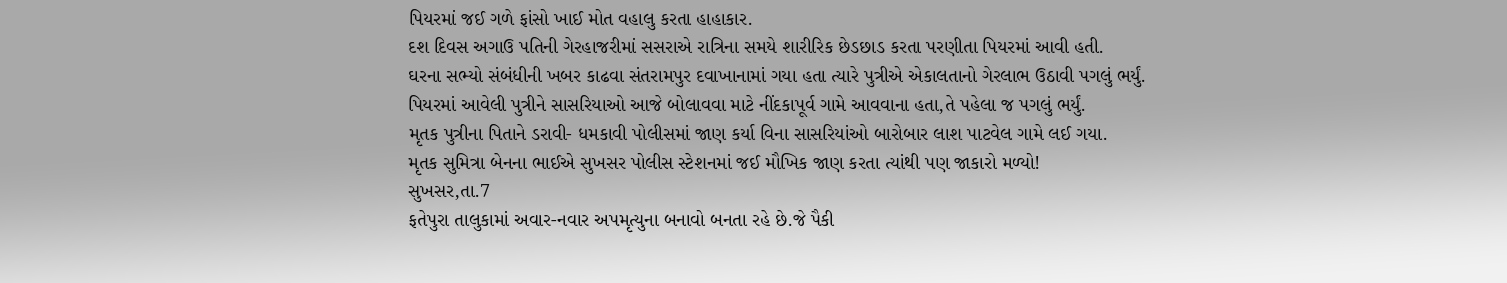પિયરમાં જઈ ગળે ફાંસો ખાઈ મોત વહાલુ કરતા હાહાકાર.
દશ દિવસ અગાઉ પતિની ગેરહાજરીમાં સસરાએ રાત્રિના સમયે શારીરિક છેડછાડ કરતા પરણીતા પિયરમાં આવી હતી.
ઘરના સભ્યો સંબંધીની ખબર કાઢવા સંતરામપુર દવાખાનામાં ગયા હતા ત્યારે પુત્રીએ એકાલતાનો ગેરલાભ ઉઠાવી પગલું ભર્યું.
પિયરમાં આવેલી પુત્રીને સાસરિયાઓ આજે બોલાવવા માટે નીંદકાપૂર્વ ગામે આવવાના હતા,તે પહેલા જ પગલું ભર્યું.
મૃતક પુત્રીના પિતાને ડરાવી- ધમકાવી પોલીસમાં જાણ કર્યા વિના સાસરિયાંઓ બારોબાર લાશ પાટવેલ ગામે લઈ ગયા.
મૃતક સુમિત્રા બેનના ભાઈએ સુખસર પોલીસ સ્ટેશનમાં જઈ મૌખિક જાણ કરતા ત્યાંથી પણ જાકારો મળ્યો!
સુખસર,તા.7
ફતેપુરા તાલુકામાં અવાર-નવાર અપમૃત્યુના બનાવો બનતા રહે છે.જે પૈકી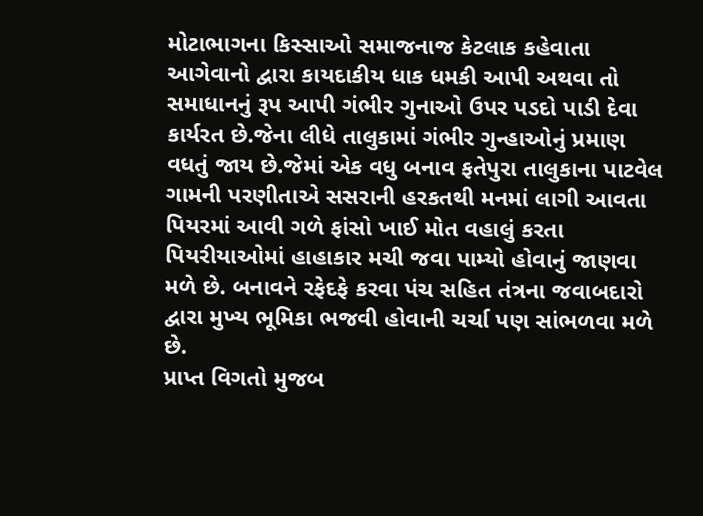મોટાભાગના કિસ્સાઓ સમાજનાજ કેટલાક કહેવાતા આગેવાનો દ્વારા કાયદાકીય ધાક ધમકી આપી અથવા તો સમાધાનનું રૂપ આપી ગંભીર ગુનાઓ ઉપર પડદો પાડી દેવા કાર્યરત છે.જેના લીધે તાલુકામાં ગંભીર ગુન્હાઓનું પ્રમાણ વધતું જાય છે.જેમાં એક વધુ બનાવ ફતેપુરા તાલુકાના પાટવેલ ગામની પરણીતાએ સસરાની હરકતથી મનમાં લાગી આવતા પિયરમાં આવી ગળે ફાંસો ખાઈ મોત વહાલું કરતા પિયરીયાઓમાં હાહાકાર મચી જવા પામ્યો હોવાનું જાણવા મળે છે. બનાવને રફેદફે કરવા પંચ સહિત તંત્રના જવાબદારો દ્વારા મુખ્ય ભૂમિકા ભજવી હોવાની ચર્ચા પણ સાંભળવા મળે છે.
પ્રાપ્ત વિગતો મુજબ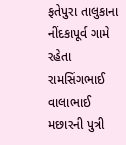ફતેપુરા તાલુકાના નીંદકાપૂર્વ ગામે રહેતા રામસિંગભાઈ વાલાભાઈ મછારની પુત્રી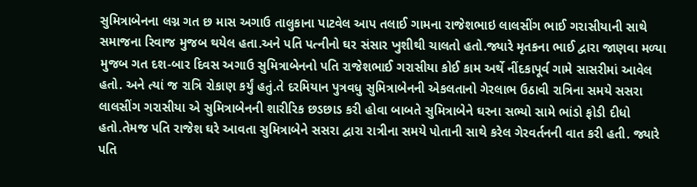સુમિત્રાબેનના લગ્ન ગત છ માસ અગાઉ તાલુકાના પાટવેલ આપ તલાઈ ગામના રાજેશભાઇ લાલસીંગ ભાઈ ગરાસીયાની સાથે સમાજના રિવાજ મુજબ થયેલ હતા.અને પતિ પત્નીનો ઘર સંસાર ખુશીથી ચાલતો હતો.જ્યારે મૃતકના ભાઈ દ્વારા જાણવા મળ્યા મુજબ ગત દશ-બાર દિવસ અગાઉ સુમિત્રાબેનનો પતિ રાજેશભાઈ ગરાસીયા કોઈ કામ અર્થે નીંદકાપૂર્વ ગામે સાસરીમાં આવેલ હતો. અને ત્યાં જ રાત્રિ રોકાણ કર્યું હતું.તે દરમિયાન પુત્રવધુ સુમિત્રાબેનની એકલતાનો ગેરલાભ ઉઠાવી રાત્રિના સમયે સસરા લાલસીંગ ગરાસીયા એ સુમિત્રાબેનની શારીરિક છડછાડ કરી હોવા બાબતે સુમિત્રાબેને ઘરના સભ્યો સામે ભાંડો ફોડી દીધો હતો.તેમજ પતિ રાજેશ ઘરે આવતા સુમિત્રાબેને સસરા દ્વારા રાત્રીના સમયે પોતાની સાથે કરેલ ગેરવર્તનની વાત કરી હતી. જ્યારે પતિ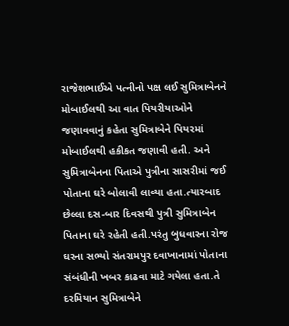રાજેશભાઈએ પત્નીનો પક્ષ લઈ સુમિત્રાબેનને મોબાઈલથી આ વાત પિયરીયાઓને જણાવવાનું કહેતા સુમિત્રાબેને પિયરમાં મોબાઈલથી હકીકત જણાવી હતી. અને સુમિત્રાબેનના પિતાએ પુત્રીના સાસરીમાં જઈ પોતાના ઘરે બોલાવી લાવ્યા હતા.ત્યારબાદ છેલ્લા દસ-બાર દિવસથી પુત્રી સુમિત્રાબેન પિતાના ઘરે રહેતી હતી.પરંતુ બુધવારના રોજ ઘરના સભ્યો સંતરામપુર દવાખાનામાં પોતાના સંબંધીની ખબર કાઢવા માટે ગયેલા હતા.તે દરમિયાન સુમિત્રાબેને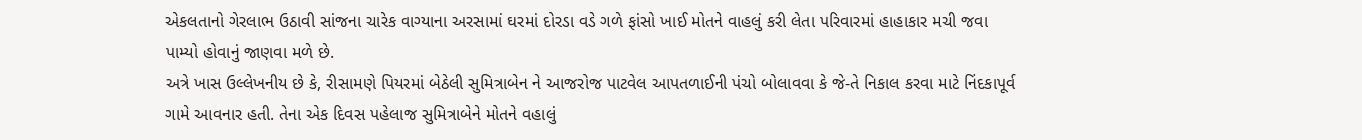એકલતાનો ગેરલાભ ઉઠાવી સાંજના ચારેક વાગ્યાના અરસામાં ઘરમાં દોરડા વડે ગળે ફાંસો ખાઈ મોતને વાહલું કરી લેતા પરિવારમાં હાહાકાર મચી જવા પામ્યો હોવાનું જાણવા મળે છે.
અત્રે ખાસ ઉલ્લેખનીય છે કે, રીસામણે પિયરમાં બેઠેલી સુમિત્રાબેન ને આજરોજ પાટવેલ આપતળાઈની પંચો બોલાવવા કે જે-તે નિકાલ કરવા માટે નિંદકાપૂર્વ ગામે આવનાર હતી. તેના એક દિવસ પહેલાજ સુમિત્રાબેને મોતને વહાલું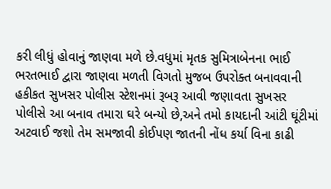કરી લીધું હોવાનું જાણવા મળે છે.વધુમાં મૃતક સુમિત્રાબેનના ભાઈ ભરતભાઈ દ્વારા જાણવા મળતી વિગતો મુજબ ઉપરોક્ત બનાવવાની હકીકત સુખસર પોલીસ સ્ટેશનમાં રૂબરૂ આવી જણાવતા સુખસર પોલીસે આ બનાવ તમારા ઘરે બન્યો છે,અને તમો કાયદાની આંટી ઘૂંટીમાં અટવાઈ જશો તેમ સમજાવી કોઈપણ જાતની નોંધ કર્યા વિના કાઢી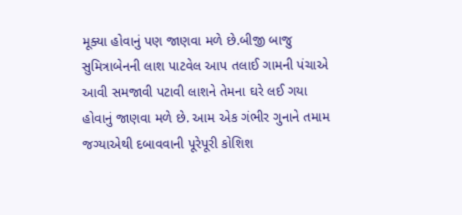મૂક્યા હોવાનું પણ જાણવા મળે છે.બીજી બાજુ સુમિત્રાબેનની લાશ પાટવેલ આપ તલાઈ ગામની પંચાએ આવી સમજાવી પટાવી લાશને તેમના ઘરે લઈ ગયા હોવાનું જાણવા મળે છે. આમ એક ગંભીર ગુનાને તમામ જગ્યાએથી દબાવવાની પૂરેપૂરી કોશિશ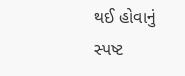થઈ હોવાનું સ્પષ્ટ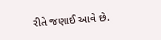રીતે જણાઈ આવે છે.